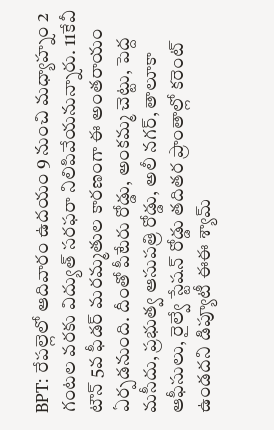BPT: రేపల్లెలో ఆదివారం ఉదయం 9 నుంచి మధ్యాహ్నం 2 గంటల వరకు విద్యుత్ సరఫరా నిలిపివేయనున్నారు. 11కేవీ టౌన్ 5వ ఫీడర్ మరమ్మతుల కారణంగా ఈ అంతరాయం ఏర్పడనుంది. దీంతో పీటేరు రోడ్డు, అంకమ్మ చెట్టు, పెద్ద మసీదు, ప్రభుత్వ ఆసుపత్రి రోడ్డు, అలీ నగర్, తాలూకా ఆఫీసులు, రైల్వే స్టేషన్ రోడ్డు తదితర ప్రాంతాల్లో కరెంట్ ఉండదని డిప్యూటీ ఈఈ శ్యామ్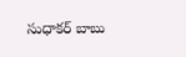సుధాకర్ బాబు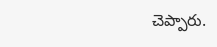చెప్పారు.